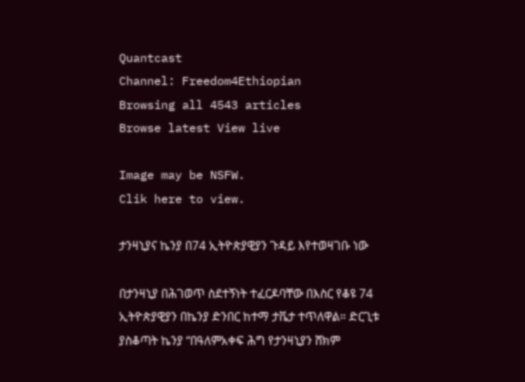Quantcast
Channel: Freedom4Ethiopian
Browsing all 4543 articles
Browse latest View live

Image may be NSFW.
Clik here to view.

ታንዛኒያና ኬንያ በ74 ኢትዮጵያዊያን ጉዳይ እየተወዛገቡ ነው

በታንዛኒያ በሕገወጥ ስደተኝነት ተፈርዶባቸው በእስር የቆዩ 74 ኢትዮጵያዊያን በኬንያ ድንበር ከተማ ታቬታ ተጥለዋል። ድርጊቱ ያስቆጣት ኬንያ “በዓለምአቀፍ ሕግ የታንዛኒያን ሸክም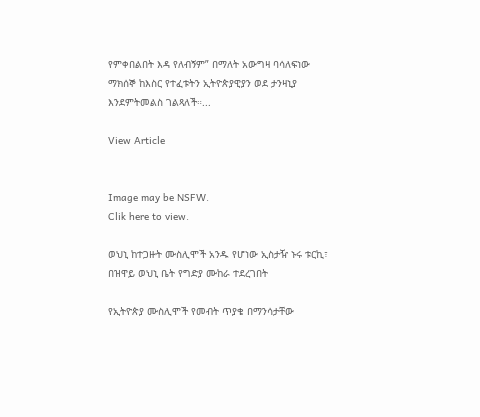የምቀበልበት እዳ የለብኝም” በማለት አውግዛ ባሳለፍነው ማክሰኞ ከእስር የተፈቱትን ኢትዮጵያዊያን ወደ ታንዛኒያ እንደምትመልስ ገልጻለች።...

View Article


Image may be NSFW.
Clik here to view.

ወህኒ ከተጋዙት ሙስሊሞች አንዱ የሆነው ኢስታዥ ኑሩ ቱርኪ፣ በዝዋይ ወህኒ ቤት የግድያ ሙከራ ተደረገበት

የኢትዮጵያ ሙስሊሞች የመብት ጥያቄ በማንሳታቸው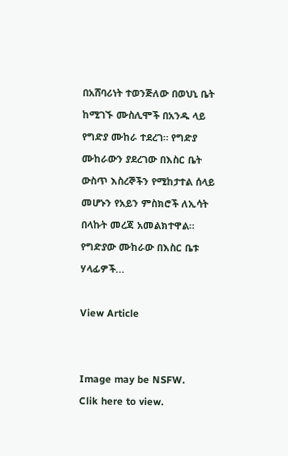በአሸባሪነት ተወንጅለው በወህኒ ቤት ከሚገኙ ሙስሊሞች በአንዱ ላይ የግድያ ሙከራ ተደረገ። የግድያ ሙከራውን ያደረገው በእስር ቤት ውስጥ እስረኞችን የሚከታተል ሰላይ መሆኑን የአይን ምስክሮች ለኢሳት በላኩት መረጃ አመልክተዋል። የግድያው ሙከራው በእስር ቤቱ ሃላፊዎች...

View Article


Image may be NSFW.
Clik here to view.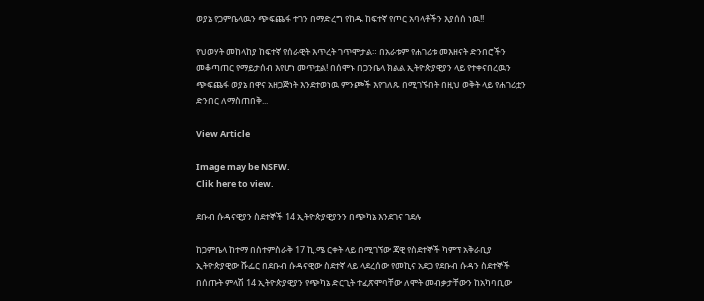ወያኔ የጋምቤላዉን ጭፍጨፋ ተገን በማድረግ የከዱ ከፍተኛ የጦር አባላቶችን እያሰሰ ነዉ!!

የህወሃት መከላከያ ከፍተኛ የሰራዊት እጥረት ገጥሞታል። በአራቱም የሐገሪቱ መእዘናት ድንበሮችን መቆጣጠር የማይታሰብ እየሆነ መጥቷል! በሰሞኑ በጋንቤላ ክልል ኢትዮጵያዊያን ላይ የተቀናበረዉን ጭፍጨፋ ወያኔ በዋና አዘጋጅነት እንደተወነዉ ምንጮች እየገለጹ በሚገኙበት በዚህ ወቅት ላይ የሐገሪቷን ድንበር ለማስጠበቅ...

View Article

Image may be NSFW.
Clik here to view.

ደቡብ ሱዳናዊያን ስደተኞች 14 ኢትዮጵያዊያንን በጭካኔ እንደገና ገደሉ

ከጋምቤላ ከተማ በስተምስራቅ 17 ኪ.ሜ ርቀት ላይ በሚገኘው ጃዊ የስደተኞች ካምፕ አቅራቢያ ኢትዮጵያዊው ሹፌር በደቡብ ሱዳናዊው ስደተኛ ላይ ላደረሰው የመኪና አደጋ የደቡብ ሱዳን ስደተኞች በሰጡት ምላሽ 14 ኢትዮጵያዊያን የጭካኔ ድርጊት ተፈጽሞባቸው ለሞት መብቃታቸውን ከአካባቢው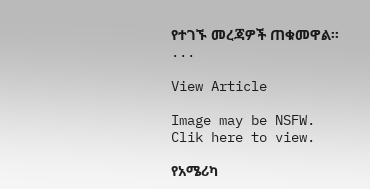የተገኙ መረጃዎች ጠቁመዋል፡፡...

View Article

Image may be NSFW.
Clik here to view.

የአሜሪካ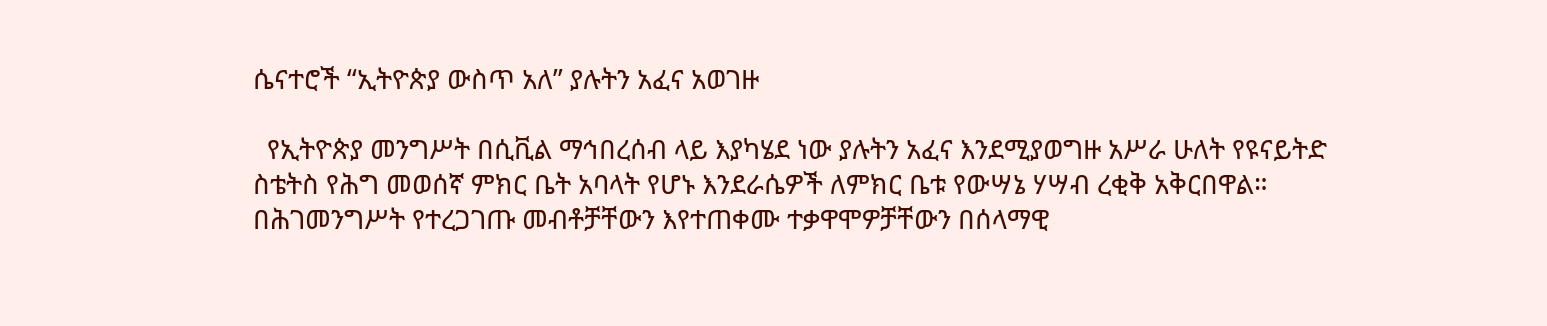ሴናተሮች “ኢትዮጵያ ውስጥ አለ” ያሉትን አፈና አወገዙ

  የኢትዮጵያ መንግሥት በሲቪል ማኅበረሰብ ላይ እያካሄደ ነው ያሉትን አፈና እንደሚያወግዙ አሥራ ሁለት የዩናይትድ ስቴትስ የሕግ መወሰኛ ምክር ቤት አባላት የሆኑ እንደራሴዎች ለምክር ቤቱ የውሣኔ ሃሣብ ረቂቅ አቅርበዋል። በሕገመንግሥት የተረጋገጡ መብቶቻቸውን እየተጠቀሙ ተቃዋሞዎቻቸውን በሰላማዊ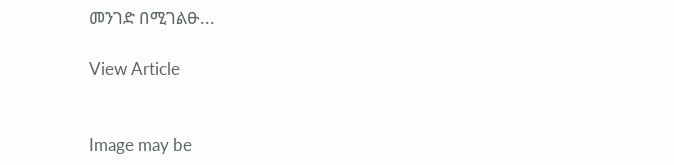መንገድ በሚገልፁ...

View Article


Image may be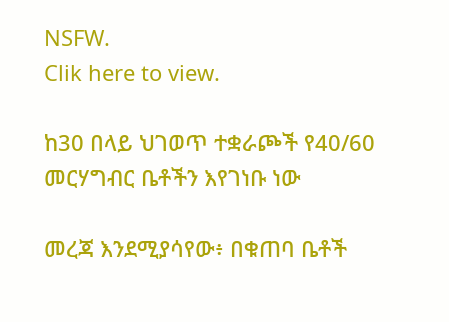NSFW.
Clik here to view.

ከ30 በላይ ህገወጥ ተቋራጮች የ40/60 መርሃግብር ቤቶችን እየገነቡ ነው

መረጃ እንደሚያሳየው፥ በቁጠባ ቤቶች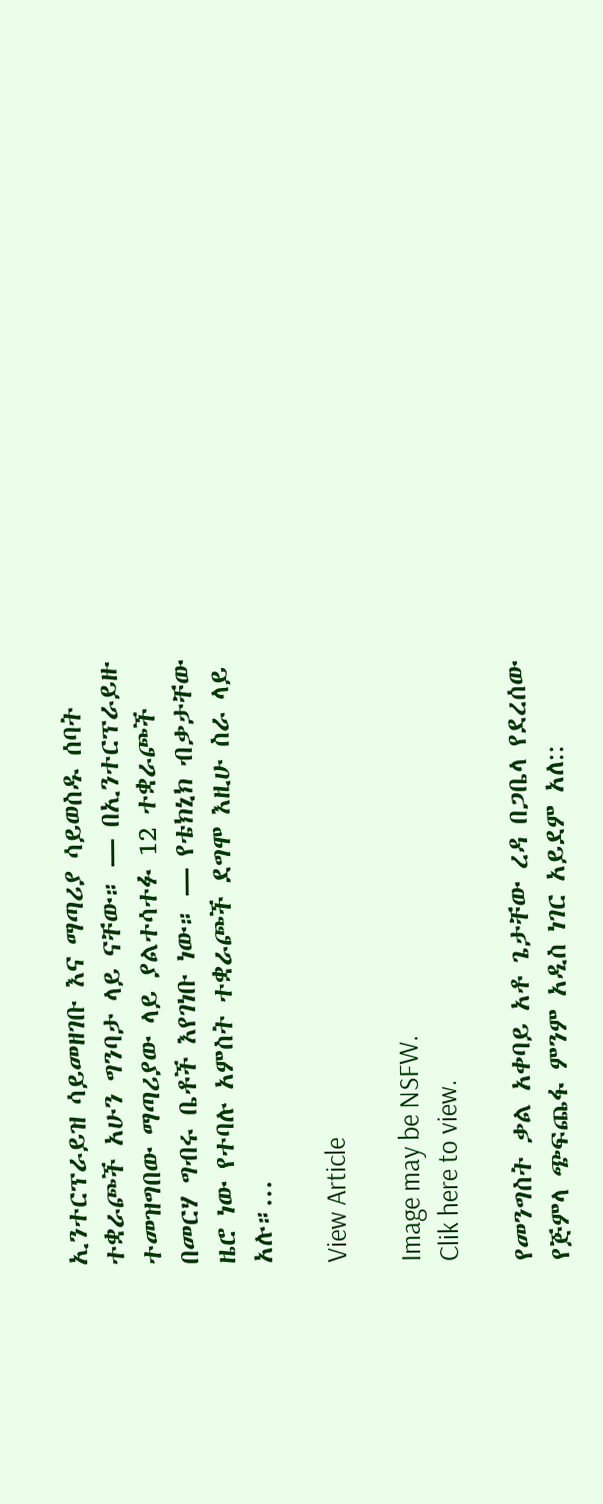ኢንተርፕራይዝ ሳይመዘገቡ እና ማጣሪያ ሳይወስዱ ሰባት ተቋራጮች አሁን ግንባታ ላይ ናቸው። — በኢንተርፕራይዙ ተመዝግበው ማጣሪያው ላይ ያልተሳተፉ 12 ተቋራጮች በመርሃ ግብሩ ቤቶች እየገነቡ ነው። — የቴክኒክ ብቃታቸው ዜሮ ነው የተባሉ አምስት ተቋራጮች ደግሞ እዚሁ ስራ ላይ አሉ።...

View Article

Image may be NSFW.
Clik here to view.

የመንግስት ቃል አቀባይ አቶ ጌታቸው ረዳ በጋቤላ የደረሰው የጅምላ ጭፍጨፋ ምንም አዲስ ነገር አይደም አለ::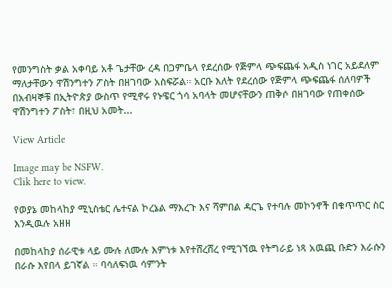የመንግስት ቃል አቀባይ አቶ ጌታቸው ረዳ በጋምቤላ የደረሰው የጅምላ ጭፍጨፋ አዲስ ነገር አይደለም ማለታቸውን ዋሽንግተን ፖስት በዘገባው አስፍሯል። አርቡ እለት የደረሰው የጅምላ ጭፍጨፋ ሰለባዎች በአብዛኞቹ በኢትዮጵያ ውስጥ የሚኖሩ የኑዌር ጎሳ አባላት መሆናቸውን ጠቅሶ በዘገባው የጠቀሰው ዋሽንግተን ፖስት፣ በዚህ አመት...

View Article

Image may be NSFW.
Clik here to view.

የወያኔ መከላከያ ሚኒስቴር ሌተናል ኮረኔል ማእረጉ እና ሻምበል ዳርጌ የተባሉ መኮንኖች በቁጥጥር ስር እንዲዉሉ አዘዘ

በመከላከያ ሰራዊቱ ላይ ሙሉ ለሙሉ እምነቱ እየተሸረሸረ የሚገኘዉ የትግራይ ነጻ አዉጪ ቡድን እራሱን በራሱ እየበላ ይገኛል ። ባሳለፍነዉ ሳምንት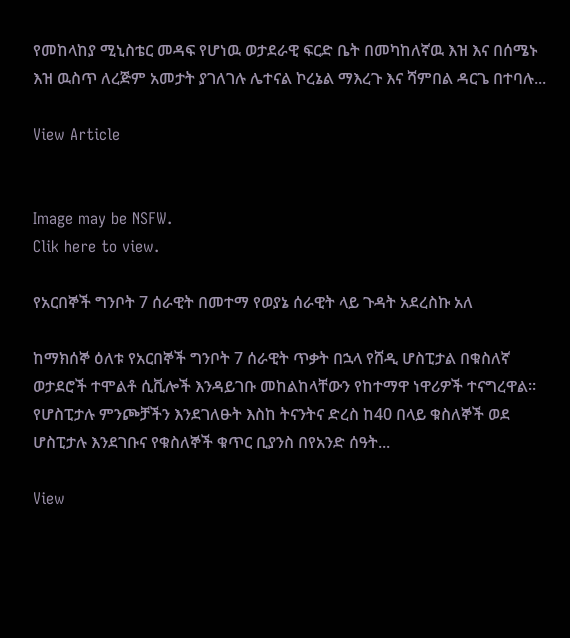የመከላከያ ሚኒስቴር መዳፍ የሆነዉ ወታደራዊ ፍርድ ቤት በመካከለኛዉ እዝ እና በሰሜኑ እዝ ዉስጥ ለረጅም አመታት ያገለገሉ ሌተናል ኮረኔል ማእረጉ እና ሻምበል ዳርጌ በተባሉ...

View Article


Image may be NSFW.
Clik here to view.

የአርበኞች ግንቦት 7 ሰራዊት በመተማ የወያኔ ሰራዊት ላይ ጉዳት አደረስኩ አለ

ከማክሰኞ ዕለቱ የአርበኞች ግንቦት 7 ሰራዊት ጥቃት በኋላ የሸዲ ሆስፒታል በቁስለኛ ወታደሮች ተሞልቶ ሲቪሎች እንዳይገቡ መከልከላቸውን የከተማዋ ነዋሪዎች ተናግረዋል፡፡ የሆስፒታሉ ምንጮቻችን እንደገለፁት እስከ ትናንትና ድረስ ከ40 በላይ ቁስለኞች ወደ ሆስፒታሉ እንደገቡና የቁስለኞች ቁጥር ቢያንስ በየአንድ ሰዓት...

View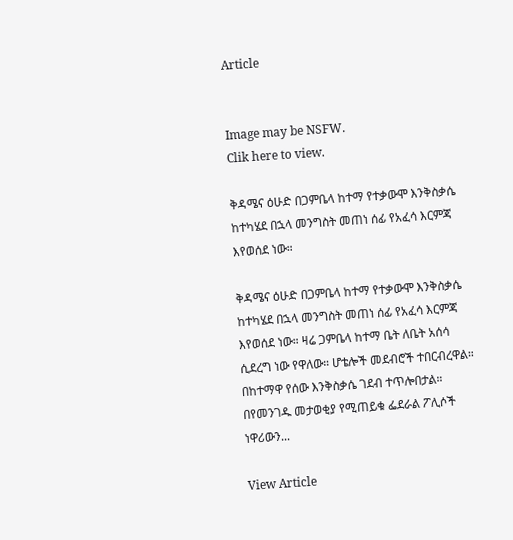Article


Image may be NSFW.
Clik here to view.

ቅዳሜና ዕሁድ በጋምቤላ ከተማ የተቃውሞ እንቅስቃሴ ከተካሄደ በኋላ መንግስት መጠነ ሰፊ የአፈሳ እርምጃ እየወሰደ ነው።

ቅዳሜና ዕሁድ በጋምቤላ ከተማ የተቃውሞ እንቅስቃሴ ከተካሄደ በኋላ መንግስት መጠነ ሰፊ የአፈሳ እርምጃ እየወሰደ ነው። ዛሬ ጋምቤላ ከተማ ቤት ለቤት አሰሳ ሲደረግ ነው የዋለው። ሆቴሎች መደብሮች ተበርብረዋል። በከተማዋ የሰው እንቅስቃሴ ገደብ ተጥሎበታል። በየመንገዱ መታወቂያ የሚጠይቁ ፌደራል ፖሊሶች ነዋሪውን...

View Article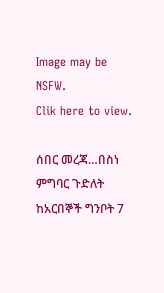Image may be NSFW.
Clik here to view.

ሰበር መረጃ…በስነ ምግባር ጉድለት ከአርበኞች ግንቦት 7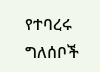የተባረሩ ግለሰቦች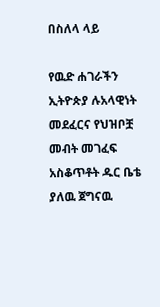በስለላ ላይ

የዉድ ሐገራችን ኢትዮጵያ ሉአላዊነት መደፈርና የህዝቦቿ መብት መገፈፍ አስቆጥቶት ዱር ቤቴ ያለዉ ጀግናዉ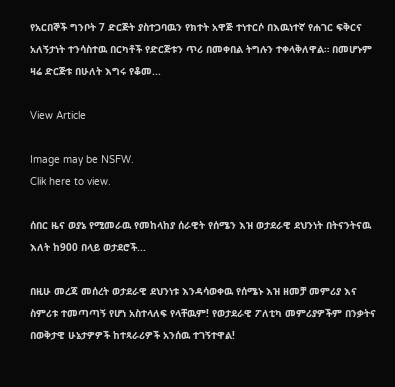የአርበኞች ግንቦት 7 ድርጅት ያስተጋባዉን የክተት አዋጅ ተነተርሶ በእዉነተኛ የሐገር ፍቅርና አለኝታነት ተንሳስተዉ በርካቶች የድርጅቱን ጥሪ በመቀበል ትግሉን ተቀላቅለዋል። በመሆኑም ዛሬ ድርጅቱ በሁለት እግሩ የቆመ...

View Article

Image may be NSFW.
Clik here to view.

ሰበር ዜና ወያኔ የሚመራዉ የመከላከያ ሰራዊት የሰሜን እዝ ወታደራዊ ደህንነት በትናንትናዉ እለት ከ900 በላይ ወታደሮች...

በዚሁ መረጃ መሰረት ወታደራዊ ደህንነቱ እንዳሳወቀዉ የሰሜኑ እዝ ዘመቻ መምሪያ እና ስምሪቱ ተመጣጣኝ የሆነ አስተላለፍ የላቸዉም! የወታደራዊ ፖለቲካ መምሪያዎችም በንቃትና በወቅታዊ ሁኔታዎዎች ከተጻራሪዎች አንሰዉ ተገኝተዋል!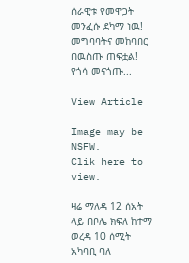ሰራዊቱ የመዋጋት መንፈሱ ደካማ ነዉ! መግባባትና መከባበር በዉስጡ ጠፍቷል! የጎሳ መናጎጡ...

View Article

Image may be NSFW.
Clik here to view.

ዛሬ ማለዳ 12 ሰአት ላይ በቦሌ ክፍለ ከተማ ወረዳ 10 ሰሚት አካባቢ ባለ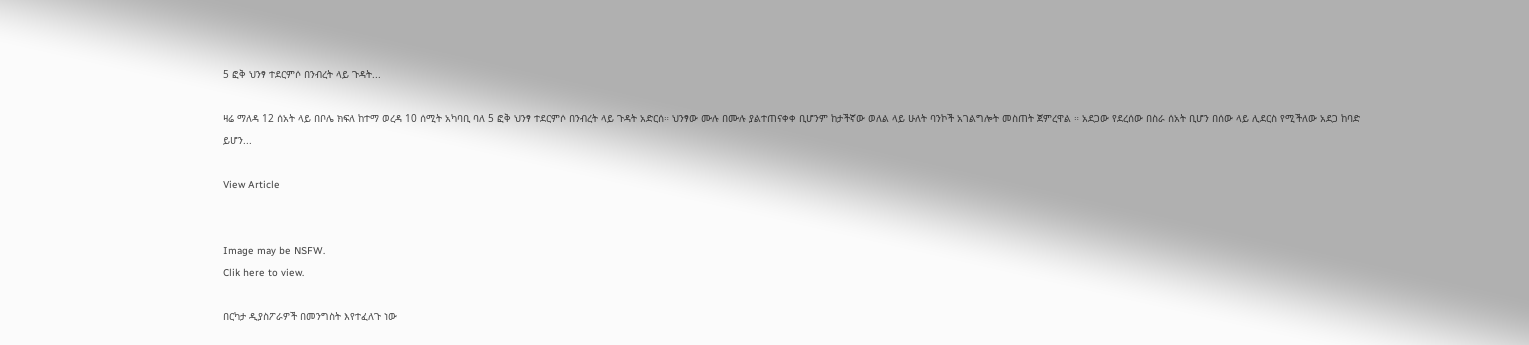5 ፎቅ ህንፃ ተደርምሶ በንብረት ላይ ጉዳት...

ዛሬ ማለዳ 12 ሰአት ላይ በቦሌ ክፍለ ከተማ ወረዳ 10 ሰሚት አካባቢ ባለ 5 ፎቅ ህንፃ ተደርምሶ በንብረት ላይ ጉዳት አድርሰ። ህንፃው ሙሉ በሙሉ ያልተጠናቀቀ ቢሆንም ከታችኛው ወለል ላይ ሁለት ባንኮች አገልግሎት መስጠት ጀምረዋል ። አደጋው የደረሰው በስራ ሰአት ቢሆን በሰው ላይ ሊደርስ የሚችለው አደጋ ከባድ ይሆን...

View Article


Image may be NSFW.
Clik here to view.

በርካታ ዲያስፖራዎች በመንግስት እየተፈለጉ ነው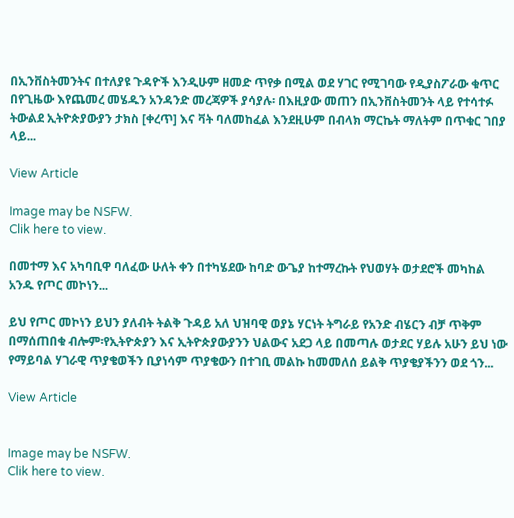በኢንቨስትመንትና በተለያዩ ጉዳዮች እንዲሁም ዘመድ ጥየቃ በሚል ወደ ሃገር የሚገባው የዲያስፖራው ቁጥር በየጊዜው እየጨመረ መሄዱን አንዳንድ መረጃዎች ያሳያሉ፡ በእዚያው መጠን በኢንቨስትመንት ላይ የተሳተፉ ትውልደ ኢትዮጵያውያን ታክስ [ቀረጥ] እና ቫት ባለመከፈል እንደዚሁም በብላክ ማርኬት ማለትም በጥቁር ገበያ ላይ...

View Article

Image may be NSFW.
Clik here to view.

በመተማ እና አካባቢዋ ባለፈው ሁለት ቀን በተካሄደው ከባድ ውጌያ ከተማረኩት የህወሃት ወታደሮች መካከል አንዱ የጦር መኮነን...

ይህ የጦር መኮነን ይህን ያለብት ትልቅ ጉዳይ አለ ህዝባዊ ወያኔ ሃርነት ትግራይ የአንድ ብሄርን ብቻ ጥቅም በማሰጠበቁ ብሎም፡የኢትዮጵያን እና ኢትዮጵያውያንን ህልውና አደጋ ላይ በመጣሉ ወታደር ሃይሉ አሁን ይህ ነው የማይባል ሃገራዊ ጥያቄወችን ቢያነሳም ጥያቄውን በተገቢ መልኩ ከመመለሰ ይልቅ ጥያቄያችንን ወደ ጎን...

View Article


Image may be NSFW.
Clik here to view.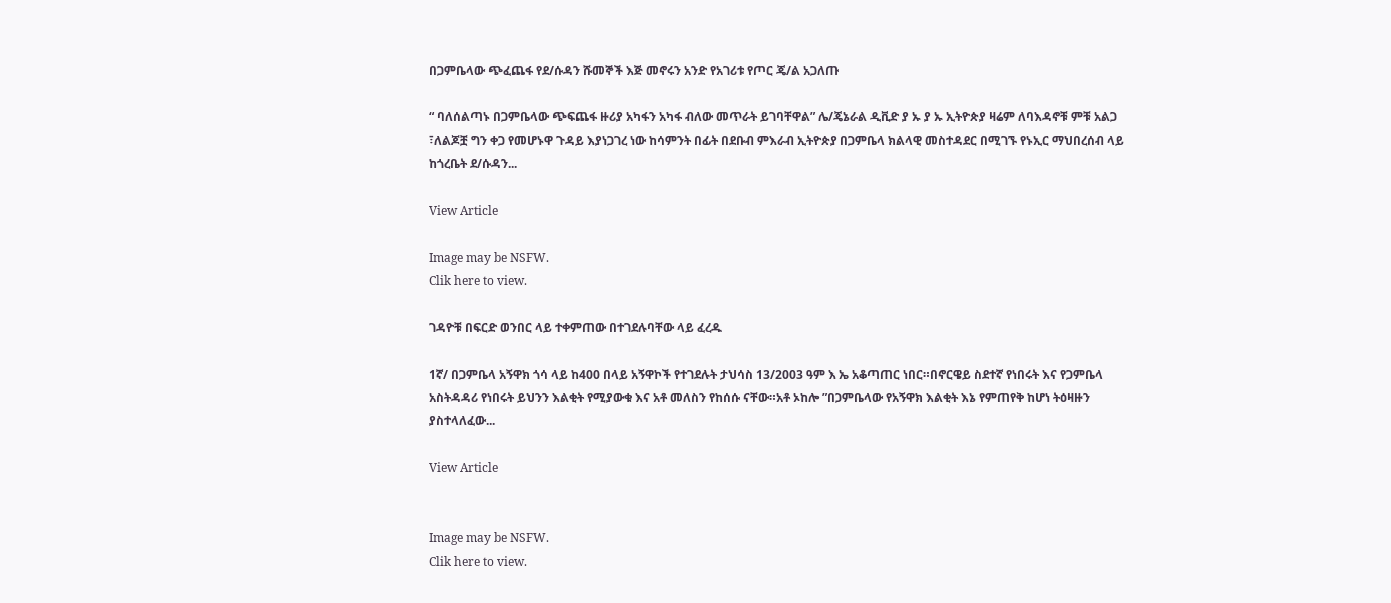በጋምቤላው ጭፈጨፋ የደ/ሱዳን ሹመኞች እጅ መኖሩን አንድ የአገሪቱ የጦር ጄ/ል አጋለጡ

“ ባለሰልጣኑ በጋምቤላው ጭፍጨፋ ዙሪያ አካፋን አካፋ ብለው መጥራት ይገባቸዋል” ሌ/ጄኔራል ዲቪድ ያ ኡ ያ ኡ ኢትዮጵያ ዛሬም ለባእዳኖቹ ምቹ አልጋ ፣ለልጆቿ ግን ቀጋ የመሆኑዋ ጉዳይ እያነጋገረ ነው ከሳምንት በፊት በደቡብ ምእራብ ኢትዮጵያ በጋምቤላ ክልላዊ መስተዳደር በሚገኙ የኑኢር ማህበረሰብ ላይ ከጎረቤት ደ/ሱዳን...

View Article

Image may be NSFW.
Clik here to view.

ገዳዮቹ በፍርድ ወንበር ላይ ተቀምጠው በተገደሉባቸው ላይ ፈረዱ

1ኛ/ በጋምቤላ አኝዋክ ጎሳ ላይ ከ400 በላይ አኝዋኮች የተገደሉት ታህሳስ 13/2003 ዓም እ ኤ አቆጣጠር ነበር።በኖርዌይ ስደተኛ የነበሩት እና የጋምቤላ አስትዳዳሪ የነበሩት ይህንን እልቂት የሚያውቁ እና አቶ መለስን የከሰሱ ናቸው።አቶ ኦከሎ ”በጋምቤላው የአኝዋክ እልቂት እኔ የምጠየቅ ከሆነ ትዕዛዙን ያስተላለፈው...

View Article


Image may be NSFW.
Clik here to view.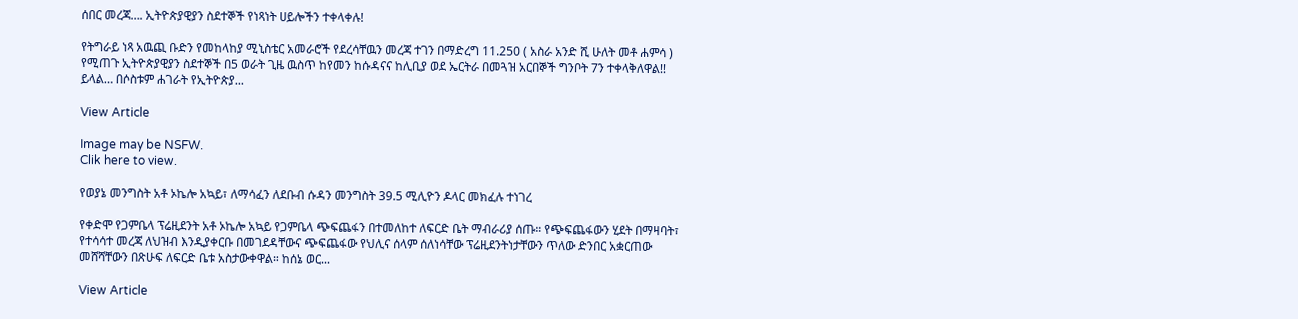ሰበር መረጃ…. ኢትዮጵያዊያን ስደተኞች የነጻነት ሀይሎችን ተቀላቀሉ!

የትግራይ ነጻ አዉጪ ቡድን የመከላከያ ሚኒስቴር አመራሮች የደረሳቸዉን መረጃ ተገን በማድረግ 11.250 ( አስራ አንድ ሺ ሁለት መቶ ሐምሳ ) የሚጠጉ ኢትዮጵያዊያን ስደተኞች በ5 ወራት ጊዜ ዉስጥ ከየመን ከሱዳናና ከሊቢያ ወደ ኤርትራ በመጓዝ አርበኞች ግንቦት 7ን ተቀላቅለዋል!! ይላል… በሶስቱም ሐገራት የኢትዮጵያ...

View Article

Image may be NSFW.
Clik here to view.

የወያኔ መንግስት አቶ ኦኬሎ አኳይ፣ ለማሳፈን ለደቡብ ሱዳን መንግስት 39.5 ሚሊዮን ዶላር መክፈሉ ተነገረ

የቀድሞ የጋምቤላ ፕሬዚደንት አቶ ኦኬሎ አኳይ የጋምቤላ ጭፍጨፋን በተመለከተ ለፍርድ ቤት ማብራሪያ ሰጡ። የጭፍጨፋውን ሂደት በማዛባት፣ የተሳሳተ መረጃ ለህዝብ እንዲያቀርቡ በመገደዳቸውና ጭፍጨፋው የህሊና ሰላም ሰለነሳቸው ፕሬዚደንትነታቸውን ጥለው ድንበር አቋርጠው መሸሻቸውን በጽሁፍ ለፍርድ ቤቱ አስታውቀዋል። ከሰኔ ወር...

View Article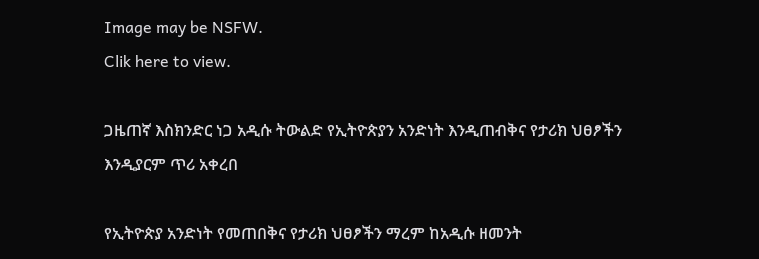Image may be NSFW.
Clik here to view.

ጋዜጠኛ እስክንድር ነጋ አዲሱ ትውልድ የኢትዮጵያን አንድነት እንዲጠብቅና የታሪክ ህፀፆችን እንዲያርም ጥሪ አቀረበ

የኢትዮጵያ አንድነት የመጠበቅና የታሪክ ህፀፆችን ማረም ከአዲሱ ዘመንት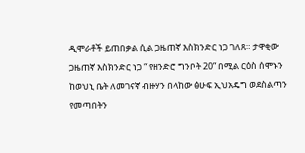ዲሞራቶች ይጠበቃል ሲል ጋዜጠኛ እስክንድር ነጋ ገለጸ። ታዋቂው ጋዜጠኛ እስክንድር ነጋ “ የዘንድሮ ግንቦት 20” በሚል ርዕስ ሰሞኑን ከወህኒ ቤት ለመገናኛ ብዙሃን በላከው ፅሁፍ ኢህአዴግ ወደስልጣን የመጣበትን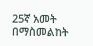25ኛ አመት በማስመልከት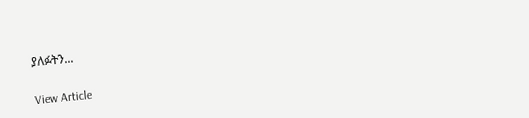ያለፉትን...

View Article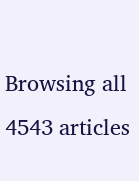Browsing all 4543 articles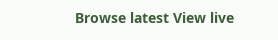Browse latest View live